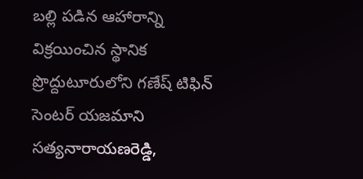బల్లి పడిన ఆహారాన్ని విక్రయించిన స్థానిక ప్రొద్దుటూరులోని గణేష్ టిఫిన్ సెంటర్ యజమాని సత్యనారాయణరెడ్డి,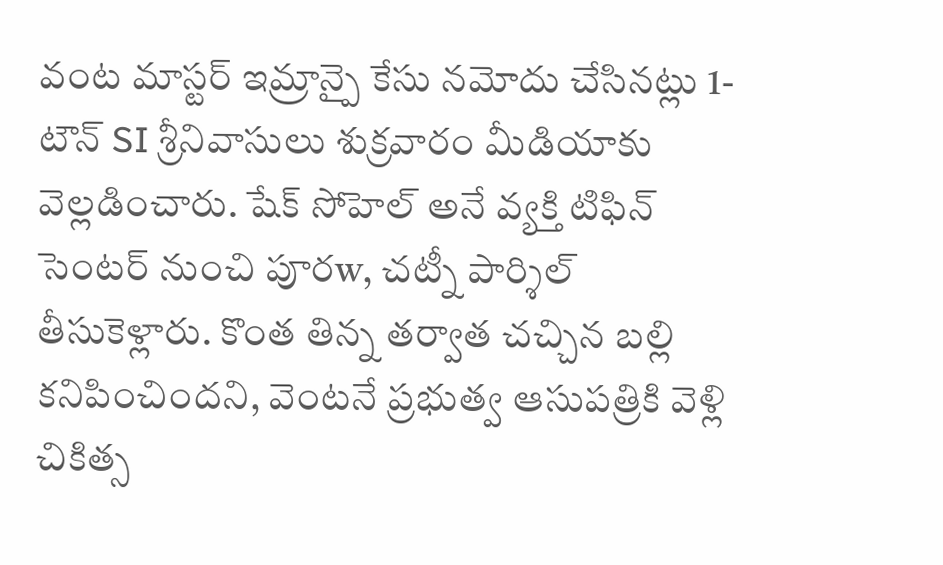వంట మాస్టర్ ఇమ్రాన్పై కేసు నమోదు చేసినట్లు 1-టౌన్ SI శ్రీనివాసులు శుక్రవారం మీడియాకు వెల్లడించారు. షేక్ సోహెల్ అనే వ్యక్తి టిఫిన్ సెంటర్ నుంచి పూరw, చట్నీ పార్శిల్ తీసుకెళ్లారు. కొంత తిన్న తర్వాత చచ్చిన బల్లి కనిపించిందని, వెంటనే ప్రభుత్వ ఆసుపత్రికి వెళ్లి చికిత్స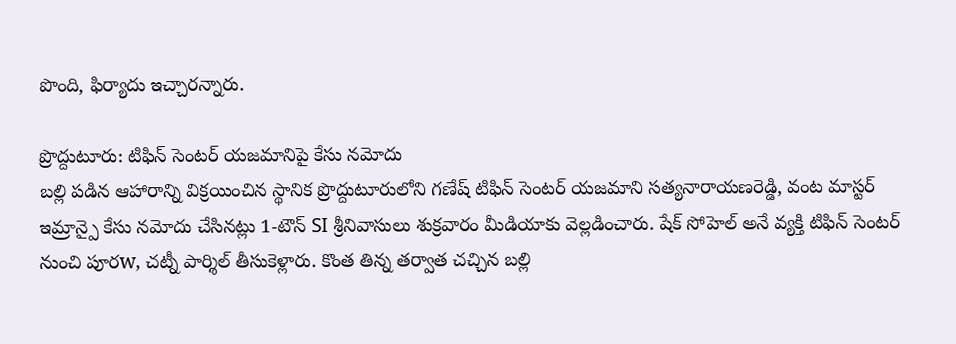పొంది, ఫిర్యాదు ఇచ్చారన్నారు.

ప్రొద్దుటూరు: టిఫిన్ సెంటర్ యజమానిపై కేసు నమోదు
బల్లి పడిన ఆహారాన్ని విక్రయించిన స్థానిక ప్రొద్దుటూరులోని గణేష్ టిఫిన్ సెంటర్ యజమాని సత్యనారాయణరెడ్డి, వంట మాస్టర్ ఇమ్రాన్పై కేసు నమోదు చేసినట్లు 1-టౌన్ SI శ్రీనివాసులు శుక్రవారం మీడియాకు వెల్లడించారు. షేక్ సోహెల్ అనే వ్యక్తి టిఫిన్ సెంటర్ నుంచి పూరw, చట్నీ పార్శిల్ తీసుకెళ్లారు. కొంత తిన్న తర్వాత చచ్చిన బల్లి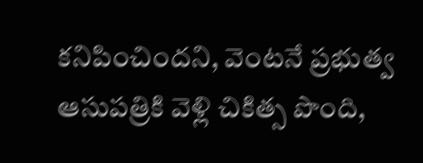కనిపించిందని, వెంటనే ప్రభుత్వ ఆసుపత్రికి వెళ్లి చికిత్స పొంది,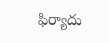ఫిర్యాదు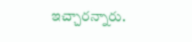ఇచ్చారన్నారు.